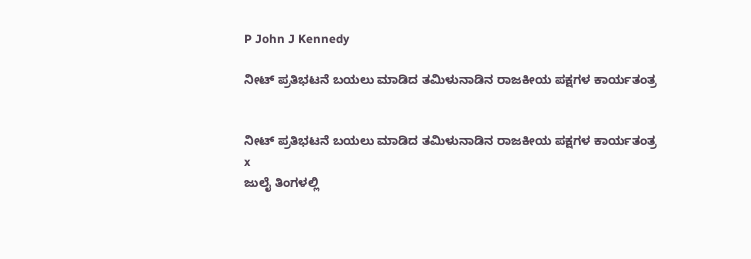P John J Kennedy

ನೀಟ್ ಪ್ರತಿಭಟನೆ ಬಯಲು ಮಾಡಿದ ತಮಿಳುನಾಡಿನ ರಾಜಕೀಯ ಪಕ್ಷಗಳ ಕಾರ್ಯತಂತ್ರ


ನೀಟ್ ಪ್ರತಿಭಟನೆ ಬಯಲು ಮಾಡಿದ ತಮಿಳುನಾಡಿನ ರಾಜಕೀಯ ಪಕ್ಷಗಳ ಕಾರ್ಯತಂತ್ರ
x
ಜುಲೈ ತಿಂಗಳಲ್ಲಿ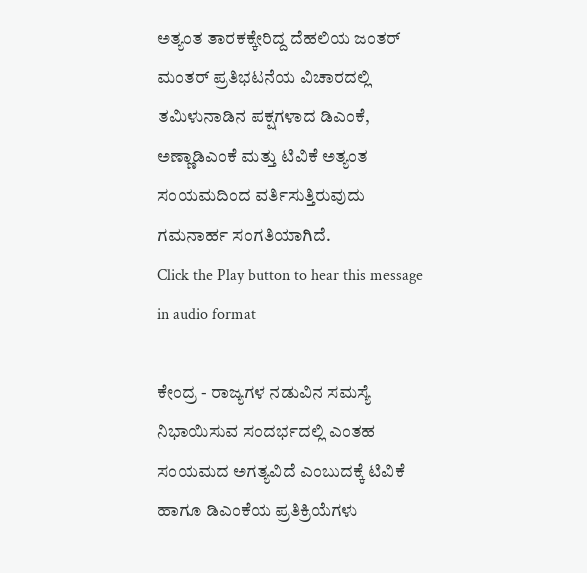ಅತ್ಯಂತ ತಾರಕಕ್ಕೇರಿದ್ದ ದೆಹಲಿಯ ಜಂತರ್ ಮಂತರ್ ಪ್ರತಿಭಟನೆಯ ವಿಚಾರದಲ್ಲಿ ತಮಿಳುನಾಡಿನ ಪಕ್ಷಗಳಾದ ಡಿಎಂಕೆ, ಅಣ್ಣಾಡಿಎಂಕೆ ಮತ್ತು ಟಿವಿಕೆ ಅತ್ಯಂತ ಸಂಯಮದಿಂದ ವರ್ತಿಸುತ್ತಿರುವುದು ಗಮನಾರ್ಹ ಸಂಗತಿಯಾಗಿದೆ.
Click the Play button to hear this message in audio format

ಕೇಂದ್ರ - ರಾಜ್ಯಗಳ ನಡುವಿನ ಸಮಸ್ಯೆ ನಿಭಾಯಿಸುವ ಸಂದರ್ಭದಲ್ಲಿ ಎಂತಹ ಸಂಯಮದ ಅಗತ್ಯವಿದೆ ಎಂಬುದಕ್ಕೆ ಟಿವಿಕೆ ಹಾಗೂ ಡಿಎಂಕೆಯ ಪ್ರತಿಕ್ರಿಯೆಗಳು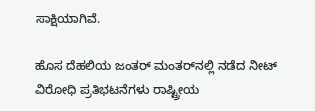ಸಾಕ್ಷಿಯಾಗಿವೆ.

ಹೊಸ ದೆಹಲಿಯ ಜಂತರ್‌ ಮಂತರ್‌ನಲ್ಲಿ ನಡೆದ ನೀಟ್‌ ವಿರೋಧಿ ಪ್ರತಿಭಟನೆಗಳು ರಾಷ್ಟ್ರೀಯ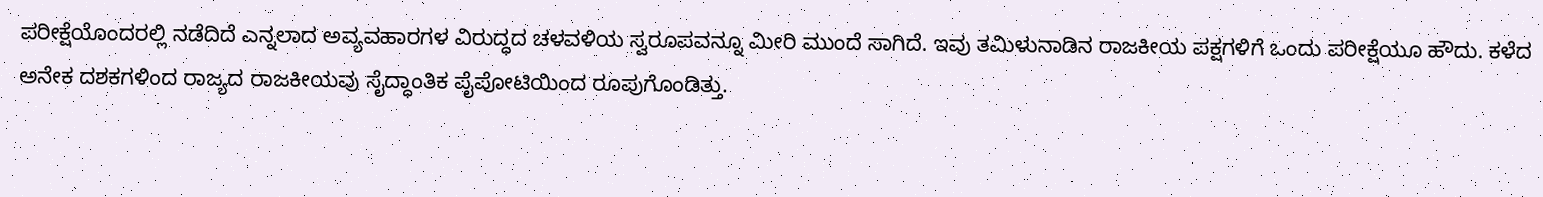ಪರೀಕ್ಷೆಯೊಂದರಲ್ಲಿ ನಡೆದಿದೆ ಎನ್ನಲಾದ ಅವ್ಯವಹಾರಗಳ ವಿರುದ್ಧದ ಚಳವಳಿಯ ಸ್ವರೂಪವನ್ನೂ ಮೀರಿ ಮುಂದೆ ಸಾಗಿದೆ. ಇವು ತಮಿಳುನಾಡಿನ ರಾಜಕೀಯ ಪಕ್ಷಗಳಿಗೆ ಒಂದು ಪರೀಕ್ಷೆಯೂ ಹೌದು. ಕಳೆದ ಅನೇಕ ದಶಕಗಳಿಂದ ರಾಜ್ಯದ ರಾಜಕೀಯವು ಸೈದ್ಧಾಂತಿಕ ಪೈಪೋಟಿಯಿಂದ ರೂಪುಗೊಂಡಿತ್ತು.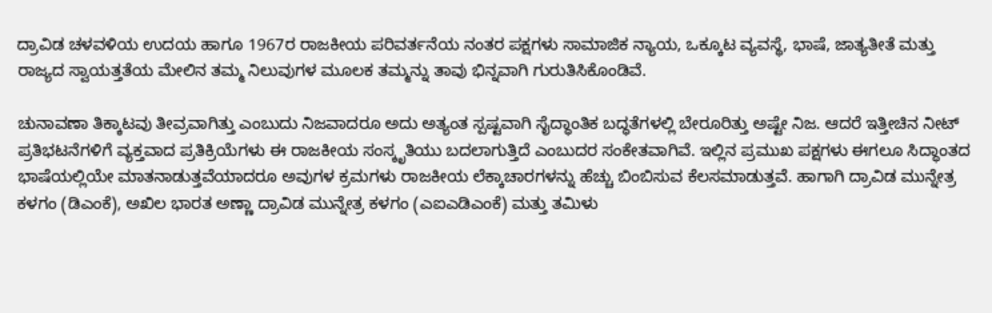ದ್ರಾವಿಡ ಚಳವಳಿಯ ಉದಯ ಹಾಗೂ 1967ರ ರಾಜಕೀಯ ಪರಿವರ್ತನೆಯ ನಂತರ ಪಕ್ಷಗಳು ಸಾಮಾಜಿಕ ನ್ಯಾಯ, ಒಕ್ಕೂಟ ವ್ಯವಸ್ಥೆ, ಭಾಷೆ, ಜಾತ್ಯತೀತೆ ಮತ್ತು ರಾಜ್ಯದ ಸ್ವಾಯತ್ತತೆಯ ಮೇಲಿನ ತಮ್ಮ ನಿಲುವುಗಳ ಮೂಲಕ ತಮ್ಮನ್ನು ತಾವು ಭಿನ್ನವಾಗಿ ಗುರುತಿಸಿಕೊಂಡಿವೆ.

ಚುನಾವಣಾ ತಿಕ್ಕಾಟವು ತೀವ್ರವಾಗಿತ್ತು ಎಂಬುದು ನಿಜವಾದರೂ ಅದು ಅತ್ಯಂತ ಸ್ಪಷ್ಟವಾಗಿ ಸೈದ್ಧಾಂತಿಕ ಬದ್ಧತೆಗಳಲ್ಲಿ ಬೇರೂರಿತ್ತು ಅಷ್ಟೇ ನಿಜ. ಆದರೆ ಇತ್ತೀಚಿನ ನೀಟ್‌ ಪ್ರತಿಭಟನೆಗಳಿಗೆ ವ್ಯಕ್ತವಾದ ಪ್ರತಿಕ್ರಿಯೆಗಳು ಈ ರಾಜಕೀಯ ಸಂಸ್ಕೃತಿಯು ಬದಲಾಗುತ್ತಿದೆ ಎಂಬುದರ ಸಂಕೇತವಾಗಿವೆ. ಇಲ್ಲಿನ ಪ್ರಮುಖ ಪಕ್ಷಗಳು ಈಗಲೂ ಸಿದ್ಧಾಂತದ ಭಾಷೆಯಲ್ಲಿಯೇ ಮಾತನಾಡುತ್ತವೆಯಾದರೂ ಅವುಗಳ ಕ್ರಮಗಳು ರಾಜಕೀಯ ಲೆಕ್ಕಾಚಾರಗಳನ್ನು ಹೆಚ್ಚು ಬಿಂಬಿಸುವ ಕೆಲಸಮಾಡುತ್ತವೆ. ಹಾಗಾಗಿ ದ್ರಾವಿಡ ಮುನ್ನೇತ್ರ ಕಳಗಂ (ಡಿಎಂಕೆ), ಅಖಿಲ ಭಾರತ ಅಣ್ಣಾ ದ್ರಾವಿಡ ಮುನ್ನೇತ್ರ ಕಳಗಂ (ಎಐಎಡಿಎಂಕೆ) ಮತ್ತು ತಮಿಳು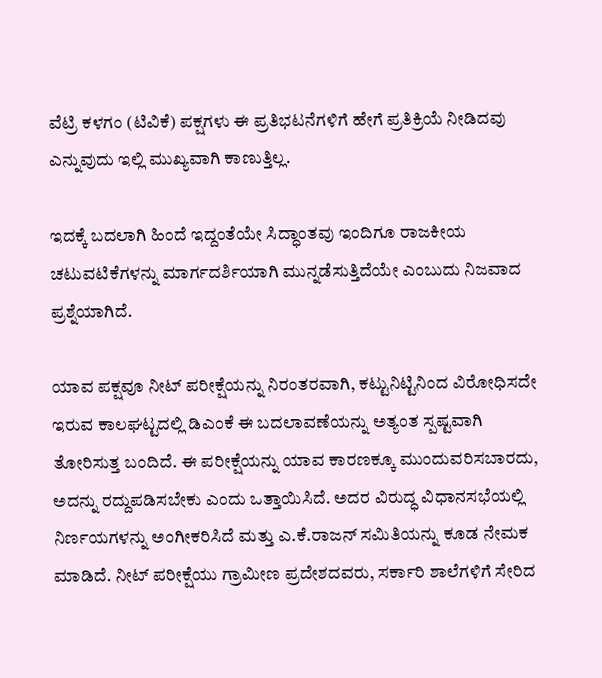ವೆಟ್ರಿ ಕಳಗಂ (ಟಿವಿಕೆ) ಪಕ್ಷಗಳು ಈ ಪ್ರತಿಭಟನೆಗಳಿಗೆ ಹೇಗೆ ಪ್ರತಿಕ್ರಿಯೆ ನೀಡಿದವು ಎನ್ನುವುದು ಇಲ್ಲಿ ಮುಖ್ಯವಾಗಿ ಕಾಣುತ್ತಿಲ್ಲ.

ಇದಕ್ಕೆ ಬದಲಾಗಿ ಹಿಂದೆ ಇದ್ದಂತೆಯೇ ಸಿದ್ಧಾಂತವು ಇಂದಿಗೂ ರಾಜಕೀಯ ಚಟುವಟಿಕೆಗಳನ್ನು ಮಾರ್ಗದರ್ಶಿಯಾಗಿ ಮುನ್ನಡೆಸುತ್ತಿದೆಯೇ ಎಂಬುದು ನಿಜವಾದ ಪ್ರಶ್ನೆಯಾಗಿದೆ.

ಯಾವ ಪಕ್ಷವೂ ನೀಟ್‌ ಪರೀಕ್ಷೆಯನ್ನು ನಿರಂತರವಾಗಿ, ಕಟ್ಟುನಿಟ್ಟಿನಿಂದ ವಿರೋಧಿಸದೇ ಇರುವ ಕಾಲಘಟ್ಟದಲ್ಲಿ ಡಿಎಂಕೆ ಈ ಬದಲಾವಣೆಯನ್ನು ಅತ್ಯಂತ ಸ್ಪಷ್ಟವಾಗಿ ತೋರಿಸುತ್ತ ಬಂದಿದೆ. ಈ ಪರೀಕ್ಷೆಯನ್ನು ಯಾವ ಕಾರಣಕ್ಕೂ ಮುಂದುವರಿಸಬಾರದು, ಅದನ್ನು ರದ್ದುಪಡಿಸಬೇಕು ಎಂದು ಒತ್ತಾಯಿಸಿದೆ. ಅದರ ವಿರುದ್ಧ ವಿಧಾನಸಭೆಯಲ್ಲಿ ನಿರ್ಣಯಗಳನ್ನು ಅಂಗೀಕರಿಸಿದೆ ಮತ್ತು ಎ.ಕೆ.ರಾಜನ್‌ ಸಮಿತಿಯನ್ನು ಕೂಡ ನೇಮಕ ಮಾಡಿದೆ. ನೀಟ್‌ ಪರೀಕ್ಷೆಯು ಗ್ರಾಮೀಣ ಪ್ರದೇಶದವರು, ಸರ್ಕಾರಿ ಶಾಲೆಗಳಿಗೆ ಸೇರಿದ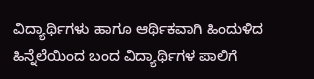ವಿದ್ಯಾರ್ಥಿಗಳು ಹಾಗೂ ಆರ್ಥಿಕವಾಗಿ ಹಿಂದುಳಿದ ಹಿನ್ನೆಲೆಯಿಂದ ಬಂದ ವಿದ್ಯಾರ್ಥಿಗಳ ಪಾಲಿಗೆ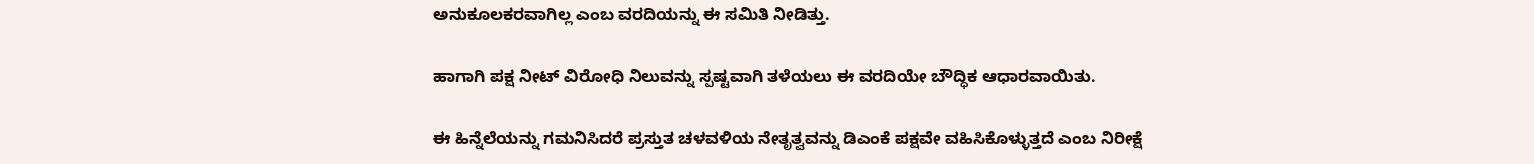ಅನುಕೂಲಕರವಾಗಿಲ್ಲ ಎಂಬ ವರದಿಯನ್ನು ಈ ಸಮಿತಿ ನೀಡಿತ್ತು.

ಹಾಗಾಗಿ ಪಕ್ಷ ನೀಟ್‌ ವಿರೋಧಿ ನಿಲುವನ್ನು ಸ್ಪಷ್ಟವಾಗಿ ತಳೆಯಲು ಈ ವರದಿಯೇ ಬೌದ್ಧಿಕ ಆಧಾರವಾಯಿತು.

ಈ ಹಿನ್ನೆಲೆಯನ್ನು ಗಮನಿಸಿದರೆ ಪ್ರಸ್ತುತ ಚಳವಳಿಯ ನೇತೃತ್ವವನ್ನು ಡಿಎಂಕೆ ಪಕ್ಷವೇ ವಹಿಸಿಕೊಳ್ಳುತ್ತದೆ ಎಂಬ ನಿರೀಕ್ಷೆ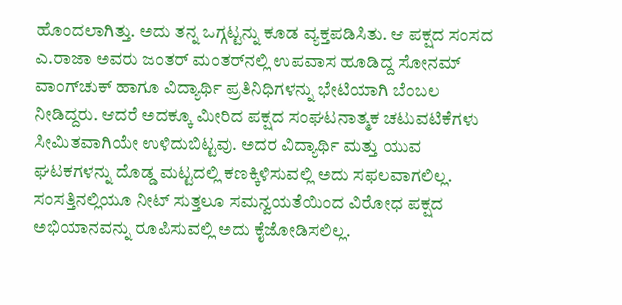ಹೊಂದಲಾಗಿತ್ತು. ಅದು ತನ್ನ ಒಗ್ಗಟ್ಟನ್ನು ಕೂಡ ವ್ಯಕ್ತಪಡಿಸಿತು. ಆ ಪಕ್ಷದ ಸಂಸದ ಎ.ರಾಜಾ ಅವರು ಜಂತರ್‌ ಮಂತರ್‌ನಲ್ಲಿ ಉಪವಾಸ ಹೂಡಿದ್ದ ಸೋನಮ್‌ ವಾಂಗ್‌ಚುಕ್‌ ಹಾಗೂ ವಿದ್ಯಾರ್ಥಿ ಪ್ರತಿನಿಧಿಗಳನ್ನು ಭೇಟಿಯಾಗಿ ಬೆಂಬಲ ನೀಡಿದ್ದರು. ಆದರೆ ಅದಕ್ಕೂ ಮೀರಿದ ಪಕ್ಷದ ಸಂಘಟನಾತ್ಮಕ ಚಟುವಟಿಕೆಗಳು ಸೀಮಿತವಾಗಿಯೇ ಉಳಿದುಬಿಟ್ಟವು. ಅದರ ವಿದ್ಯಾರ್ಥಿ ಮತ್ತು ಯುವ ಘಟಕಗಳನ್ನು ದೊಡ್ಡ ಮಟ್ಟದಲ್ಲಿ ಕಣಕ್ಕಿಳಿಸುವಲ್ಲಿ ಅದು ಸಫಲವಾಗಲಿಲ್ಲ. ಸಂಸತ್ತಿನಲ್ಲಿಯೂ ನೀಟ್‌ ಸುತ್ತಲೂ ಸಮನ್ವಯತೆಯಿಂದ ವಿರೋಧ ಪಕ್ಷದ ಅಭಿಯಾನವನ್ನು ರೂಪಿಸುವಲ್ಲಿ ಅದು ಕೈಜೋಡಿಸಲಿಲ್ಲ.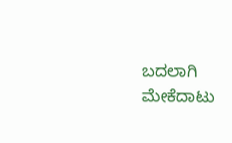ಬದಲಾಗಿ ಮೇಕೆದಾಟು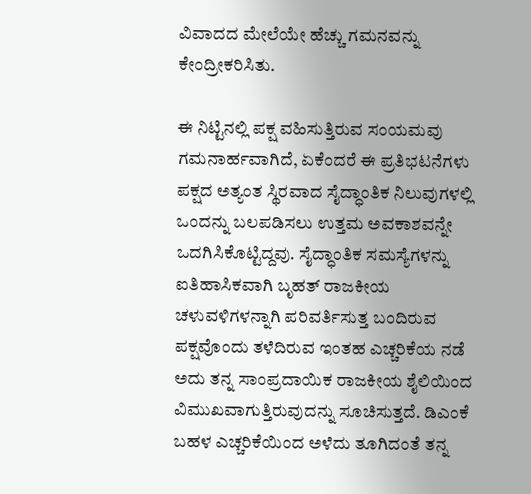ವಿವಾದದ ಮೇಲೆಯೇ ಹೆಚ್ಚು ಗಮನವನ್ನು ಕೇಂದ್ರೀಕರಿಸಿತು.

ಈ ನಿಟ್ಟಿನಲ್ಲಿ ಪಕ್ಷ ವಹಿಸುತ್ತಿರುವ ಸಂಯಮವು ಗಮನಾರ್ಹವಾಗಿದೆ, ಏಕೆಂದರೆ ಈ ಪ್ರತಿಭಟನೆಗಳು ಪಕ್ಷದ ಅತ್ಯಂತ ಸ್ಥಿರವಾದ ಸೈದ್ಧಾಂತಿಕ ನಿಲುವುಗಳಲ್ಲಿ ಒಂದನ್ನು ಬಲಪಡಿಸಲು ಉತ್ತಮ ಅವಕಾಶವನ್ನೇ ಒದಗಿಸಿಕೊಟ್ಟಿದ್ದವು. ಸೈದ್ಧಾಂತಿಕ ಸಮಸ್ಯೆಗಳನ್ನು ಐತಿಹಾಸಿಕವಾಗಿ ಬೃಹತ್ ರಾಜಕೀಯ ಚಳುವಳಿಗಳನ್ನಾಗಿ ಪರಿವರ್ತಿಸುತ್ತ ಬಂದಿರುವ ಪಕ್ಷವೊಂದು ತಳೆದಿರುವ ಇಂತಹ ಎಚ್ಚರಿಕೆಯ ನಡೆ ಅದು ತನ್ನ ಸಾಂಪ್ರದಾಯಿಕ ರಾಜಕೀಯ ಶೈಲಿಯಿಂದ ವಿಮುಖವಾಗುತ್ತಿರುವುದನ್ನು ಸೂಚಿಸುತ್ತದೆ. ಡಿಎಂಕೆ ಬಹಳ ಎಚ್ಚರಿಕೆಯಿಂದ ಅಳೆದು ತೂಗಿದಂತೆ ತನ್ನ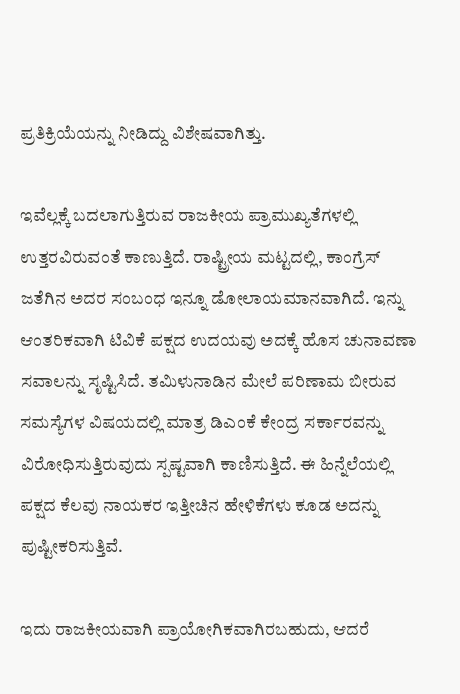ಪ್ರತಿಕ್ರಿಯೆಯನ್ನು ನೀಡಿದ್ದು ವಿಶೇಷವಾಗಿತ್ತು.

ಇವೆಲ್ಲಕ್ಕೆ ಬದಲಾಗುತ್ತಿರುವ ರಾಜಕೀಯ ಪ್ರಾಮುಖ್ಯತೆಗಳಲ್ಲಿ ಉತ್ತರವಿರುವಂತೆ ಕಾಣುತ್ತಿದೆ. ರಾಷ್ಟ್ರೀಯ ಮಟ್ಟದಲ್ಲಿ, ಕಾಂಗ್ರೆಸ್ ಜತೆಗಿನ ಅದರ ಸಂಬಂಧ ಇನ್ನೂ ಡೋಲಾಯಮಾನವಾಗಿದೆ. ಇನ್ನು ಆಂತರಿಕವಾಗಿ ಟಿವಿಕೆ ಪಕ್ಷದ ಉದಯವು ಅದಕ್ಕೆ ಹೊಸ ಚುನಾವಣಾ ಸವಾಲನ್ನು ಸೃಷ್ಟಿಸಿದೆ. ತಮಿಳುನಾಡಿನ ಮೇಲೆ ಪರಿಣಾಮ ಬೀರುವ ಸಮಸ್ಯೆಗಳ ವಿಷಯದಲ್ಲಿ ಮಾತ್ರ ಡಿಎಂಕೆ ಕೇಂದ್ರ ಸರ್ಕಾರವನ್ನು ವಿರೋಧಿಸುತ್ತಿರುವುದು ಸ್ಪಷ್ಟವಾಗಿ ಕಾಣಿಸುತ್ತಿದೆ. ಈ ಹಿನ್ನೆಲೆಯಲ್ಲಿ ಪಕ್ಷದ ಕೆಲವು ನಾಯಕರ ಇತ್ತೀಚಿನ ಹೇಳಿಕೆಗಳು ಕೂಡ ಅದನ್ನು ಪುಷ್ಟೀಕರಿಸುತ್ತಿವೆ.

ಇದು ರಾಜಕೀಯವಾಗಿ ಪ್ರಾಯೋಗಿಕವಾಗಿರಬಹುದು, ಆದರೆ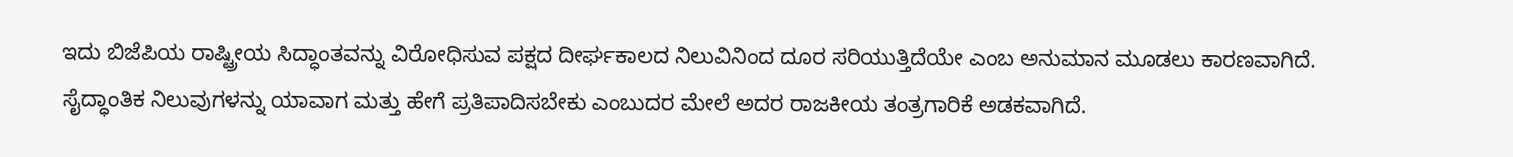ಇದು ಬಿಜೆಪಿಯ ರಾಷ್ಟ್ರೀಯ ಸಿದ್ಧಾಂತವನ್ನು ವಿರೋಧಿಸುವ ಪಕ್ಷದ ದೀರ್ಘಕಾಲದ ನಿಲುವಿನಿಂದ ದೂರ ಸರಿಯುತ್ತಿದೆಯೇ ಎಂಬ ಅನುಮಾನ ಮೂಡಲು ಕಾರಣವಾಗಿದೆ. ಸೈದ್ಧಾಂತಿಕ ನಿಲುವುಗಳನ್ನು ಯಾವಾಗ ಮತ್ತು ಹೇಗೆ ಪ್ರತಿಪಾದಿಸಬೇಕು ಎಂಬುದರ ಮೇಲೆ ಅದರ ರಾಜಕೀಯ ತಂತ್ರಗಾರಿಕೆ ಅಡಕವಾಗಿದೆ.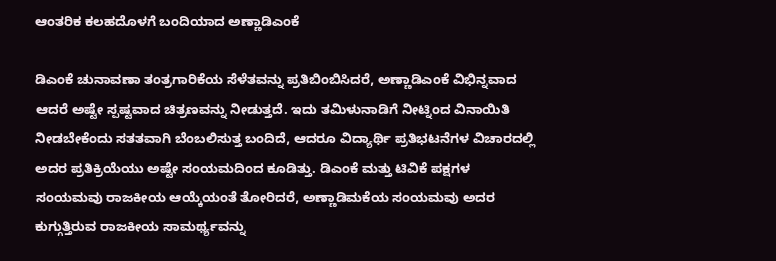ಆಂತರಿಕ ಕಲಹದೊಳಗೆ ಬಂದಿಯಾದ ಅಣ್ಣಾಡಿಎಂಕೆ

ಡಿಎಂಕೆ ಚುನಾವಣಾ ತಂತ್ರಗಾರಿಕೆಯ ಸೆಳೆತವನ್ನು ಪ್ರತಿಬಿಂಬಿಸಿದರೆ, ಅಣ್ಣಾಡಿಎಂಕೆ ವಿಭಿನ್ನವಾದ ಆದರೆ ಅಷ್ಟೇ ಸ್ಪಷ್ಟವಾದ ಚಿತ್ರಣವನ್ನು ನೀಡುತ್ತದೆ. ಇದು ತಮಿಳುನಾಡಿಗೆ ನೀಟ್ನಿಂದ ವಿನಾಯಿತಿ ನೀಡಬೇಕೆಂದು ಸತತವಾಗಿ ಬೆಂಬಲಿಸುತ್ತ ಬಂದಿದೆ, ಆದರೂ ವಿದ್ಯಾರ್ಥಿ ಪ್ರತಿಭಟನೆಗಳ ವಿಚಾರದಲ್ಲಿ ಅದರ ಪ್ರತಿಕ್ರಿಯೆಯು ಅಷ್ಟೇ ಸಂಯಮದಿಂದ ಕೂಡಿತ್ತು. ಡಿಎಂಕೆ ಮತ್ತು ಟಿವಿಕೆ ಪಕ್ಷಗಳ ಸಂಯಮವು ರಾಜಕೀಯ ಆಯ್ಕೆಯಂತೆ ತೋರಿದರೆ, ಅಣ್ಣಾಡಿಮಕೆಯ ಸಂಯಮವು ಅದರ ಕುಗ್ಗುತ್ತಿರುವ ರಾಜಕೀಯ ಸಾಮರ್ಥ್ಯವನ್ನು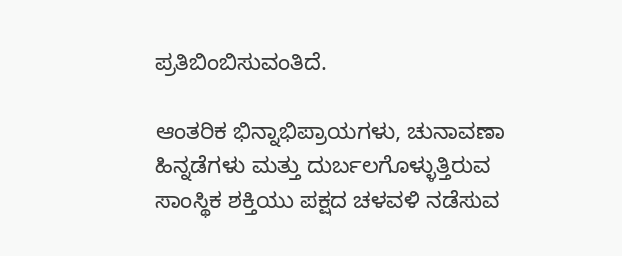ಪ್ರತಿಬಿಂಬಿಸುವಂತಿದೆ.

ಆಂತರಿಕ ಭಿನ್ನಾಭಿಪ್ರಾಯಗಳು, ಚುನಾವಣಾ ಹಿನ್ನಡೆಗಳು ಮತ್ತು ದುರ್ಬಲಗೊಳ್ಳುತ್ತಿರುವ ಸಾಂಸ್ಥಿಕ ಶಕ್ತಿಯು ಪಕ್ಷದ ಚಳವಳಿ ನಡೆಸುವ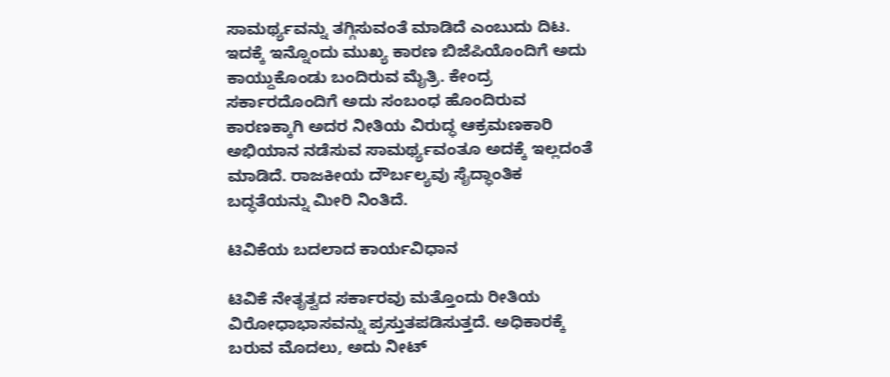ಸಾಮರ್ಥ್ಯವನ್ನು ತಗ್ಗಿಸುವಂತೆ ಮಾಡಿದೆ ಎಂಬುದು ದಿಟ. ಇದಕ್ಕೆ ಇನ್ನೊಂದು ಮುಖ್ಯ ಕಾರಣ ಬಿಜೆಪಿಯೊಂದಿಗೆ ಅದು ಕಾಯ್ದುಕೊಂಡು ಬಂದಿರುವ ಮೈತ್ರಿ. ಕೇಂದ್ರ ಸರ್ಕಾರದೊಂದಿಗೆ ಅದು ಸಂಬಂಧ ಹೊಂದಿರುವ ಕಾರಣಕ್ಕಾಗಿ ಅದರ ನೀತಿಯ ವಿರುದ್ಧ ಆಕ್ರಮಣಕಾರಿ ಅಭಿಯಾನ ನಡೆಸುವ ಸಾಮರ್ಥ್ಯವಂತೂ ಅದಕ್ಕೆ ಇಲ್ಲದಂತೆ ಮಾಡಿದೆ. ರಾಜಕೀಯ ದೌರ್ಬಲ್ಯವು ಸೈದ್ಧಾಂತಿಕ ಬದ್ಧತೆಯನ್ನು ಮೀರಿ ನಿಂತಿದೆ.

ಟಿವಿಕೆಯ ಬದಲಾದ ಕಾರ್ಯವಿಧಾನ

ಟಿವಿಕೆ ನೇತೃತ್ವದ ಸರ್ಕಾರವು ಮತ್ತೊಂದು ರೀತಿಯ ವಿರೋಧಾಭಾಸವನ್ನು ಪ್ರಸ್ತುತಪಡಿಸುತ್ತದೆ. ಅಧಿಕಾರಕ್ಕೆ ಬರುವ ಮೊದಲು, ಅದು ನೀಟ್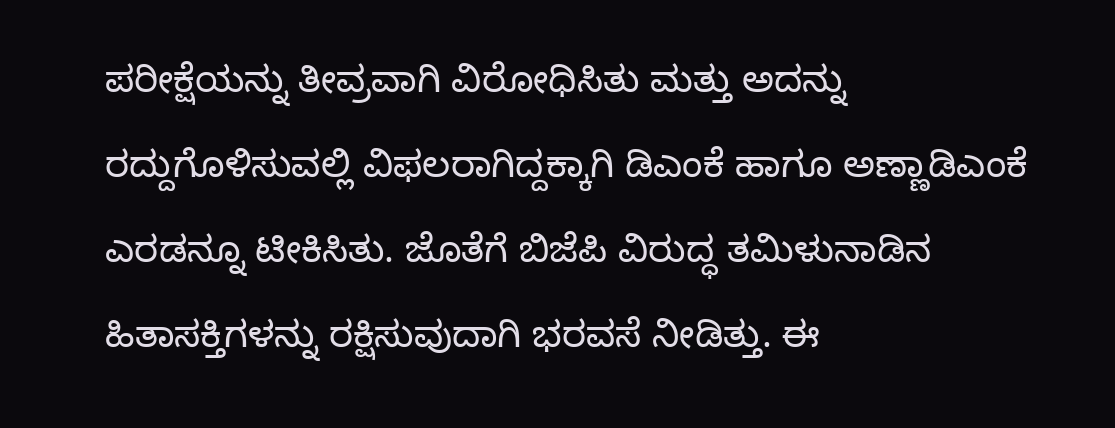ಪರೀಕ್ಷೆಯನ್ನು ತೀವ್ರವಾಗಿ ವಿರೋಧಿಸಿತು ಮತ್ತು ಅದನ್ನು ರದ್ದುಗೊಳಿಸುವಲ್ಲಿ ವಿಫಲರಾಗಿದ್ದಕ್ಕಾಗಿ ಡಿಎಂಕೆ ಹಾಗೂ ಅಣ್ಣಾಡಿಎಂಕೆ ಎರಡನ್ನೂ ಟೀಕಿಸಿತು. ಜೊತೆಗೆ ಬಿಜೆಪಿ ವಿರುದ್ಧ ತಮಿಳುನಾಡಿನ ಹಿತಾಸಕ್ತಿಗಳನ್ನು ರಕ್ಷಿಸುವುದಾಗಿ ಭರವಸೆ ನೀಡಿತ್ತು. ಈ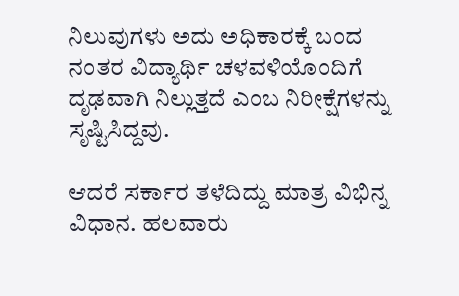ನಿಲುವುಗಳು ಅದು ಅಧಿಕಾರಕ್ಕೆ ಬಂದ ನಂತರ ವಿದ್ಯಾರ್ಥಿ ಚಳವಳಿಯೊಂದಿಗೆ ದೃಢವಾಗಿ ನಿಲ್ಲುತ್ತದೆ ಎಂಬ ನಿರೀಕ್ಷೆಗಳನ್ನು ಸೃಷ್ಟಿಸಿದ್ದವು.

ಆದರೆ ಸರ್ಕಾರ ತಳೆದಿದ್ದು ಮಾತ್ರ ವಿಭಿನ್ನ ವಿಧಾನ. ಹಲವಾರು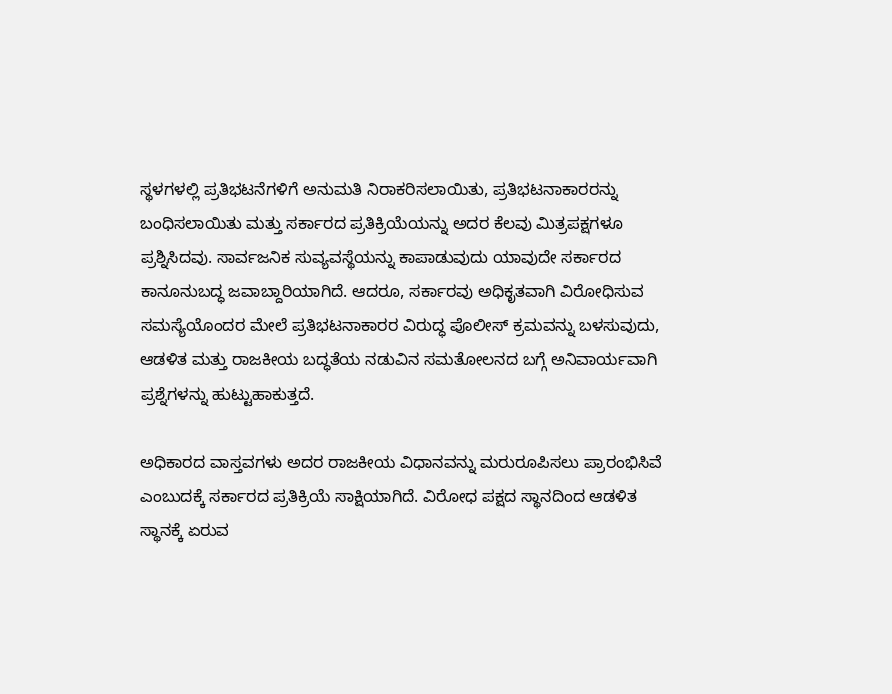ಸ್ಥಳಗಳಲ್ಲಿ ಪ್ರತಿಭಟನೆಗಳಿಗೆ ಅನುಮತಿ ನಿರಾಕರಿಸಲಾಯಿತು, ಪ್ರತಿಭಟನಾಕಾರರನ್ನು ಬಂಧಿಸಲಾಯಿತು ಮತ್ತು ಸರ್ಕಾರದ ಪ್ರತಿಕ್ರಿಯೆಯನ್ನು ಅದರ ಕೆಲವು ಮಿತ್ರಪಕ್ಷಗಳೂ ಪ್ರಶ್ನಿಸಿದವು. ಸಾರ್ವಜನಿಕ ಸುವ್ಯವಸ್ಥೆಯನ್ನು ಕಾಪಾಡುವುದು ಯಾವುದೇ ಸರ್ಕಾರದ ಕಾನೂನುಬದ್ಧ ಜವಾಬ್ದಾರಿಯಾಗಿದೆ. ಆದರೂ, ಸರ್ಕಾರವು ಅಧಿಕೃತವಾಗಿ ವಿರೋಧಿಸುವ ಸಮಸ್ಯೆಯೊಂದರ ಮೇಲೆ ಪ್ರತಿಭಟನಾಕಾರರ ವಿರುದ್ಧ ಪೊಲೀಸ್ ಕ್ರಮವನ್ನು ಬಳಸುವುದು, ಆಡಳಿತ ಮತ್ತು ರಾಜಕೀಯ ಬದ್ಧತೆಯ ನಡುವಿನ ಸಮತೋಲನದ ಬಗ್ಗೆ ಅನಿವಾರ್ಯವಾಗಿ ಪ್ರಶ್ನೆಗಳನ್ನು ಹುಟ್ಟುಹಾಕುತ್ತದೆ.

ಅಧಿಕಾರದ ವಾಸ್ತವಗಳು ಅದರ ರಾಜಕೀಯ ವಿಧಾನವನ್ನು ಮರುರೂಪಿಸಲು ಪ್ರಾರಂಭಿಸಿವೆ ಎಂಬುದಕ್ಕೆ ಸರ್ಕಾರದ ಪ್ರತಿಕ್ರಿಯೆ ಸಾಕ್ಷಿಯಾಗಿದೆ. ವಿರೋಧ ಪಕ್ಷದ ಸ್ಥಾನದಿಂದ ಆಡಳಿತ ಸ್ಥಾನಕ್ಕೆ ಏರುವ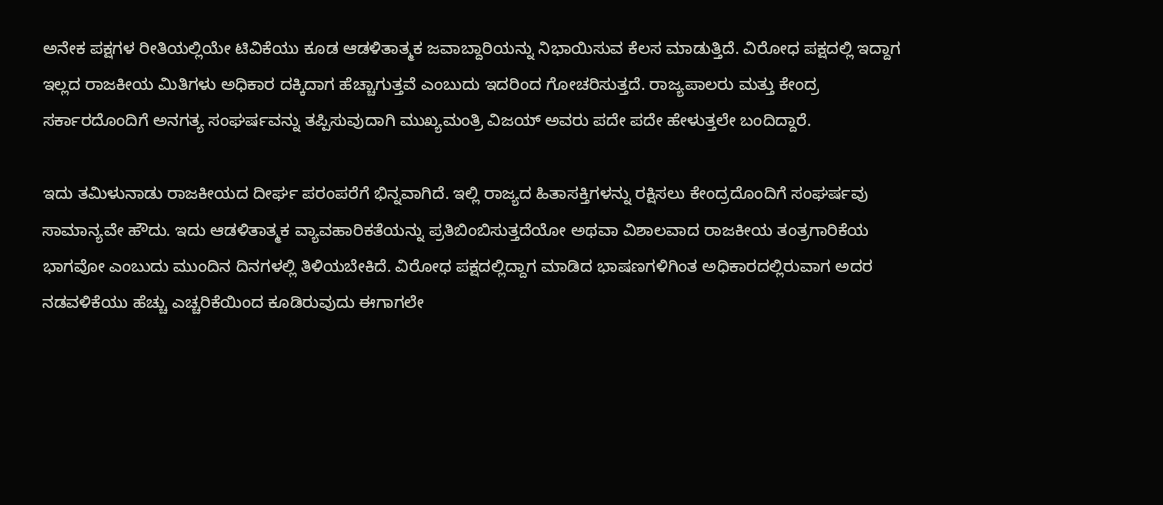ಅನೇಕ ಪಕ್ಷಗಳ ರೀತಿಯಲ್ಲಿಯೇ ಟಿವಿಕೆಯು ಕೂಡ ಆಡಳಿತಾತ್ಮಕ ಜವಾಬ್ದಾರಿಯನ್ನು ನಿಭಾಯಿಸುವ ಕೆಲಸ ಮಾಡುತ್ತಿದೆ. ವಿರೋಧ ಪಕ್ಷದಲ್ಲಿ ಇದ್ದಾಗ ಇಲ್ಲದ ರಾಜಕೀಯ ಮಿತಿಗಳು ಅಧಿಕಾರ ದಕ್ಕಿದಾಗ ಹೆಚ್ಚಾಗುತ್ತವೆ ಎಂಬುದು ಇದರಿಂದ ಗೋಚರಿಸುತ್ತದೆ. ರಾಜ್ಯಪಾಲರು ಮತ್ತು ಕೇಂದ್ರ ಸರ್ಕಾರದೊಂದಿಗೆ ಅನಗತ್ಯ ಸಂಘರ್ಷವನ್ನು ತಪ್ಪಿಸುವುದಾಗಿ ಮುಖ್ಯಮಂತ್ರಿ ವಿಜಯ್ ಅವರು ಪದೇ ಪದೇ ಹೇಳುತ್ತಲೇ ಬಂದಿದ್ದಾರೆ.

ಇದು ತಮಿಳುನಾಡು ರಾಜಕೀಯದ ದೀರ್ಘ ಪರಂಪರೆಗೆ ಭಿನ್ನವಾಗಿದೆ. ಇಲ್ಲಿ ರಾಜ್ಯದ ಹಿತಾಸಕ್ತಿಗಳನ್ನು ರಕ್ಷಿಸಲು ಕೇಂದ್ರದೊಂದಿಗೆ ಸಂಘರ್ಷವು ಸಾಮಾನ್ಯವೇ ಹೌದು. ಇದು ಆಡಳಿತಾತ್ಮಕ ವ್ಯಾವಹಾರಿಕತೆಯನ್ನು ಪ್ರತಿಬಿಂಬಿಸುತ್ತದೆಯೋ ಅಥವಾ ವಿಶಾಲವಾದ ರಾಜಕೀಯ ತಂತ್ರಗಾರಿಕೆಯ ಭಾಗವೋ ಎಂಬುದು ಮುಂದಿನ ದಿನಗಳಲ್ಲಿ ತಿಳಿಯಬೇಕಿದೆ. ವಿರೋಧ ಪಕ್ಷದಲ್ಲಿದ್ದಾಗ ಮಾಡಿದ ಭಾಷಣಗಳಿಗಿಂತ ಅಧಿಕಾರದಲ್ಲಿರುವಾಗ ಅದರ ನಡವಳಿಕೆಯು ಹೆಚ್ಚು ಎಚ್ಚರಿಕೆಯಿಂದ ಕೂಡಿರುವುದು ಈಗಾಗಲೇ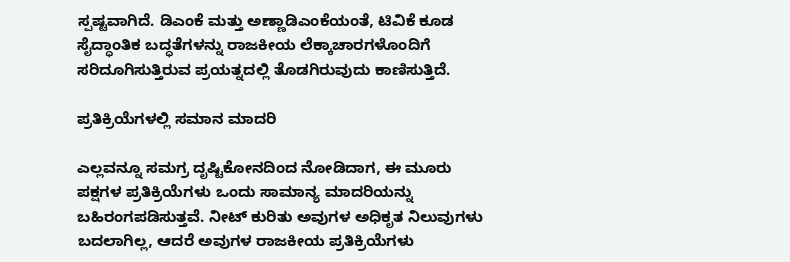ಸ್ಪಷ್ಟವಾಗಿದೆ. ಡಿಎಂಕೆ ಮತ್ತು ಅಣ್ಣಾಡಿಎಂಕೆಯಂತೆ, ಟಿವಿಕೆ ಕೂಡ ಸೈದ್ಧಾಂತಿಕ ಬದ್ಧತೆಗಳನ್ನು ರಾಜಕೀಯ ಲೆಕ್ಕಾಚಾರಗಳೊಂದಿಗೆ ಸರಿದೂಗಿಸುತ್ತಿರುವ ಪ್ರಯತ್ನದಲ್ಲಿ ತೊಡಗಿರುವುದು ಕಾಣಿಸುತ್ತಿದೆ.

ಪ್ರತಿಕ್ರಿಯೆಗಳಲ್ಲಿ ಸಮಾನ ಮಾದರಿ

ಎಲ್ಲವನ್ನೂ ಸಮಗ್ರ ದೃಷ್ಟಿಕೋನದಿಂದ ನೋಡಿದಾಗ, ಈ ಮೂರು ಪಕ್ಷಗಳ ಪ್ರತಿಕ್ರಿಯೆಗಳು ಒಂದು ಸಾಮಾನ್ಯ ಮಾದರಿಯನ್ನು ಬಹಿರಂಗಪಡಿಸುತ್ತವೆ. ನೀಟ್ ಕುರಿತು ಅವುಗಳ ಅಧಿಕೃತ ನಿಲುವುಗಳು ಬದಲಾಗಿಲ್ಲ, ಆದರೆ ಅವುಗಳ ರಾಜಕೀಯ ಪ್ರತಿಕ್ರಿಯೆಗಳು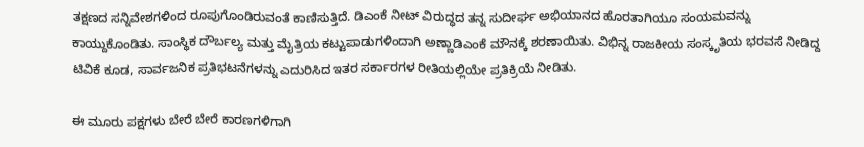ತಕ್ಷಣದ ಸನ್ನಿವೇಶಗಳಿಂದ ರೂಪುಗೊಂಡಿರುವಂತೆ ಕಾಣಿಸುತ್ತಿದೆ. ಡಿಎಂಕೆ ನೀಟ್ ವಿರುದ್ಧದ ತನ್ನ ಸುದೀರ್ಘ ಅಭಿಯಾನದ ಹೊರತಾಗಿಯೂ ಸಂಯಮವನ್ನು ಕಾಯ್ದುಕೊಂಡಿತು. ಸಾಂಸ್ಥಿಕ ದೌರ್ಬಲ್ಯ ಮತ್ತು ಮೈತ್ರಿಯ ಕಟ್ಟುಪಾಡುಗಳಿಂದಾಗಿ ಅಣ್ಣಾಡಿಎಂಕೆ ಮೌನಕ್ಕೆ ಶರಣಾಯಿತು. ವಿಭಿನ್ನ ರಾಜಕೀಯ ಸಂಸ್ಕೃತಿಯ ಭರವಸೆ ನೀಡಿದ್ದ ಟಿವಿಕೆ ಕೂಡ, ಸಾರ್ವಜನಿಕ ಪ್ರತಿಭಟನೆಗಳನ್ನು ಎದುರಿಸಿದ ಇತರ ಸರ್ಕಾರಗಳ ರೀತಿಯಲ್ಲಿಯೇ ಪ್ರತಿಕ್ರಿಯೆ ನೀಡಿತು.

ಈ ಮೂರು ಪಕ್ಷಗಳು ಬೇರೆ ಬೇರೆ ಕಾರಣಗಳಿಗಾಗಿ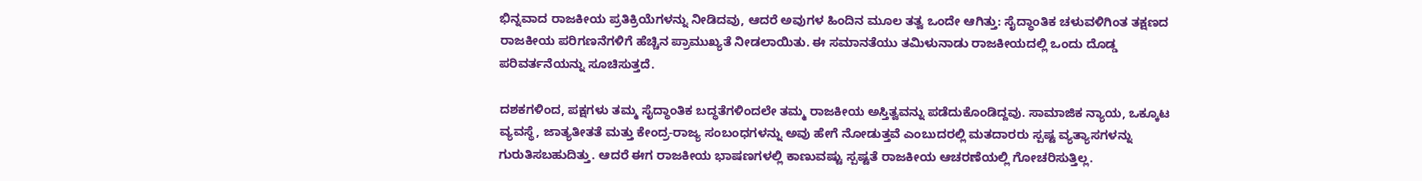ಭಿನ್ನವಾದ ರಾಜಕೀಯ ಪ್ರತಿಕ್ರಿಯೆಗಳನ್ನು ನೀಡಿದವು, ಆದರೆ ಅವುಗಳ ಹಿಂದಿನ ಮೂಲ ತತ್ವ ಒಂದೇ ಆಗಿತ್ತು: ಸೈದ್ಧಾಂತಿಕ ಚಳುವಳಿಗಿಂತ ತಕ್ಷಣದ ರಾಜಕೀಯ ಪರಿಗಣನೆಗಳಿಗೆ ಹೆಚ್ಚಿನ ಪ್ರಾಮುಖ್ಯತೆ ನೀಡಲಾಯಿತು. ಈ ಸಮಾನತೆಯು ತಮಿಳುನಾಡು ರಾಜಕೀಯದಲ್ಲಿ ಒಂದು ದೊಡ್ಡ ಪರಿವರ್ತನೆಯನ್ನು ಸೂಚಿಸುತ್ತದೆ.

ದಶಕಗಳಿಂದ, ಪಕ್ಷಗಳು ತಮ್ಮ ಸೈದ್ಧಾಂತಿಕ ಬದ್ಧತೆಗಳಿಂದಲೇ ತಮ್ಮ ರಾಜಕೀಯ ಅಸ್ತಿತ್ವವನ್ನು ಪಡೆದುಕೊಂಡಿದ್ದವು. ಸಾಮಾಜಿಕ ನ್ಯಾಯ, ಒಕ್ಕೂಟ ವ್ಯವಸ್ಥೆ, ಜಾತ್ಯತೀತತೆ ಮತ್ತು ಕೇಂದ್ರ-ರಾಜ್ಯ ಸಂಬಂಧಗಳನ್ನು ಅವು ಹೇಗೆ ನೋಡುತ್ತವೆ ಎಂಬುದರಲ್ಲಿ ಮತದಾರರು ಸ್ಪಷ್ಟ ವ್ಯತ್ಯಾಸಗಳನ್ನು ಗುರುತಿಸಬಹುದಿತ್ತು. ಆದರೆ ಈಗ ರಾಜಕೀಯ ಭಾಷಣಗಳಲ್ಲಿ ಕಾಣುವಷ್ಟು ಸ್ಪಷ್ಟತೆ ರಾಜಕೀಯ ಆಚರಣೆಯಲ್ಲಿ ಗೋಚರಿಸುತ್ತಿಲ್ಲ.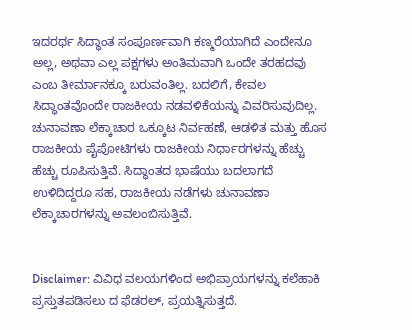ಇದರರ್ಥ ಸಿದ್ಧಾಂತ ಸಂಪೂರ್ಣವಾಗಿ ಕಣ್ಮರೆಯಾಗಿದೆ ಎಂದೇನೂ ಅಲ್ಲ, ಅಥವಾ ಎಲ್ಲ ಪಕ್ಷಗಳು ಅಂತಿಮವಾಗಿ ಒಂದೇ ತರಹದವು ಎಂಬ ತೀರ್ಮಾನಕ್ಕೂ ಬರುವಂತಿಲ್ಲ. ಬದಲಿಗೆ, ಕೇವಲ ಸಿದ್ಧಾಂತವೊಂದೇ ರಾಜಕೀಯ ನಡವಳಿಕೆಯನ್ನು ವಿವರಿಸುವುದಿಲ್ಲ. ಚುನಾವಣಾ ಲೆಕ್ಕಾಚಾರ ಒಕ್ಕೂಟ ನಿರ್ವಹಣೆ, ಆಡಳಿತ ಮತ್ತು ಹೊಸ ರಾಜಕೀಯ ಪೈಪೋಟಿಗಳು ರಾಜಕೀಯ ನಿರ್ಧಾರಗಳನ್ನು ಹೆಚ್ಚು ಹೆಚ್ಚು ರೂಪಿಸುತ್ತಿವೆ. ಸಿದ್ಧಾಂತದ ಭಾಷೆಯು ಬದಲಾಗದೆ ಉಳಿದಿದ್ದರೂ ಸಹ, ರಾಜಕೀಯ ನಡೆಗಳು ಚುನಾವಣಾ ಲೆಕ್ಕಾಚಾರಗಳನ್ನು ಅವಲಂಬಿಸುತ್ತಿವೆ.


Disclaimer: ವಿವಿಧ ವಲಯಗಳಿಂದ ಅಭಿಪ್ರಾಯಗಳನ್ನು ಕಲೆಹಾಕಿ ಪ್ರಸ್ತುತಪಡಿಸಲು ದ ಫೆಡರಲ್, ಪ್ರಯತ್ನಿಸುತ್ತದೆ.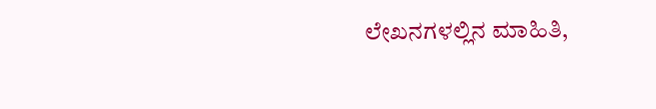ಲೇಖನಗಳಲ್ಲಿನ ಮಾಹಿತಿ,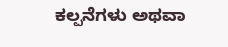ಕಲ್ಪನೆಗಳು ಅಥವಾ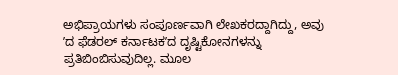ಅಭಿಪ್ರಾಯಗಳು ಸಂಪೂರ್ಣವಾಗಿ ಲೇಖಕರದ್ದಾಗಿದ್ದು, ಅವು ʼದ ಫೆಡರಲ್‌ ಕರ್ನಾಟಕʼದ ದೃಷ್ಟಿಕೋನಗಳನ್ನು ಪ್ರತಿಬಿಂಬಿಸುವುದಿಲ್ಲ. ಮೂಲ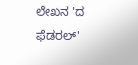ಲೇಖನ 'ದ ಫೆಡರಲ್‌'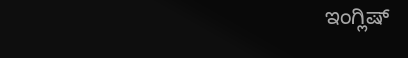ಇಂಗ್ಲಿಷ್‌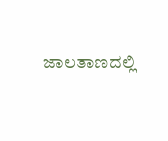ಜಾಲತಾಣದಲ್ಲಿ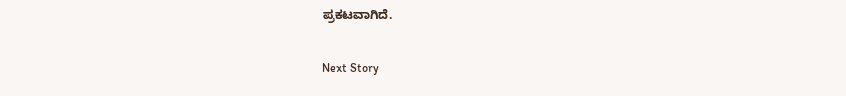ಪ್ರಕಟವಾಗಿದೆ.

Next Story